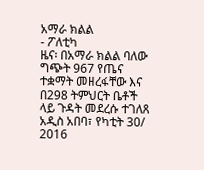አማራ ክልል
- ፖለቲካ
ዜና፡ በአማራ ክልል ባለው ግጭት 967 የጤና ተቋማት መዘረፋቸው እና በ298 ትምህርት ቤቶች ላይ ጉዳት መደረሱ ተገለጸ
አዲስ አበባ፣ የካቲት 30/ 2016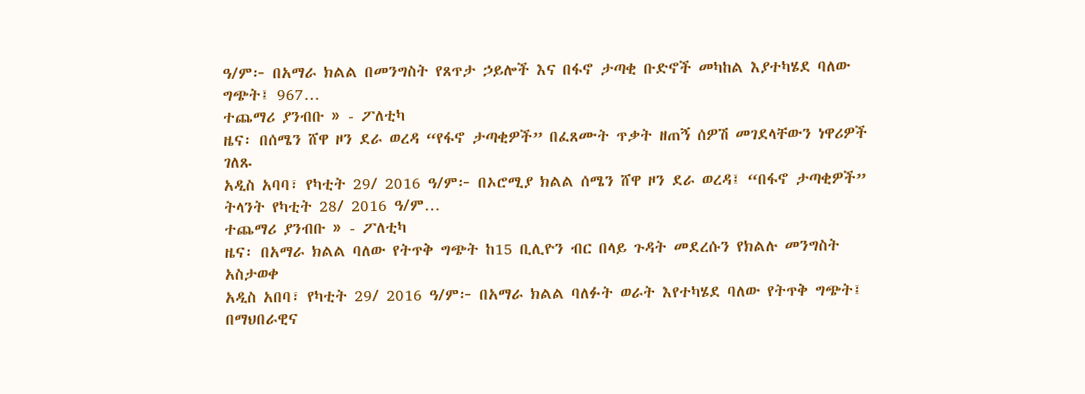ዓ/ም፦ በአማራ ክልል በመንግስት የጸጥታ ኃይሎች እና በፋኖ ታጣቂ ቡድኖች መካከል እያተካሄደ ባለው ግጭት፤ 967…
ተጨማሪ ያንብቡ » - ፖለቲካ
ዜና፡ በሰሜን ሸዋ ዞን ደራ ወረዳ “የፋኖ ታጣቂዎች” በፈጸሙት ጥቃት ዘጠኝ ሰዎሽ መገደላቸውን ነዋሪዎች ገለጹ
አዲስ አባባ፣ የካቲት 29/ 2016 ዓ/ም፦ በኦሮሚያ ክልል ሰሜን ሸዋ ዞን ደራ ወረዳ፤ “በፋኖ ታጣቂዎች” ትላንት የካቲት 28/ 2016 ዓ/ም…
ተጨማሪ ያንብቡ » - ፖለቲካ
ዜና፡ በአማራ ክልል ባለው የትጥቅ ግጭት ከ15 ቢሊዮን ብር በላይ ጉዳት መደረሱን የክልሉ መንግስት አስታወቀ
አዲስ አበባ፣ የካቲት 29/ 2016 ዓ/ም፦ በአማራ ክልል ባለፉት ወራት እየተካሄደ ባለው የትጥቅ ግጭት፤ በማህበራዊና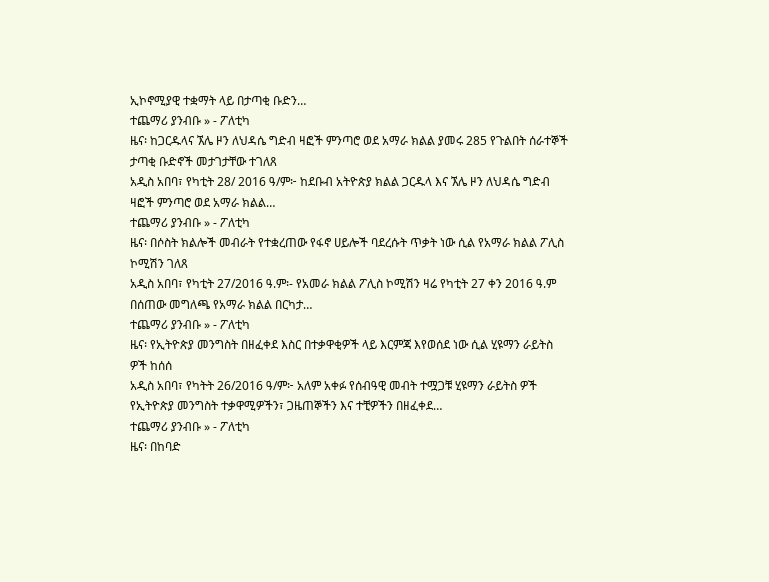ኢኮኖሚያዊ ተቋማት ላይ በታጣቂ ቡድን…
ተጨማሪ ያንብቡ » - ፖለቲካ
ዜና፡ ከጋርዱላና ኧሌ ዞን ለህዳሴ ግድብ ዛፎች ምንጣሮ ወደ አማራ ክልል ያመሩ 285 የጉልበት ሰራተኞች ታጣቂ ቡድኖች መታገታቸው ተገለጸ
አዲስ አበባ፣ የካቲት 28/ 2016 ዓ/ም፦ ከደቡብ አትዮጵያ ክልል ጋርዱላ እና ኧሌ ዞን ለህዳሴ ግድብ ዛፎች ምንጣሮ ወደ አማራ ክልል…
ተጨማሪ ያንብቡ » - ፖለቲካ
ዜና፡ በሶስት ክልሎች መብራት የተቋረጠው የፋኖ ሀይሎች ባደረሱት ጥቃት ነው ሲል የአማራ ክልል ፖሊስ ኮሚሽን ገለጸ
አዲስ አበባ፣ የካቲት 27/2016 ዓ.ም፡- የአመራ ክልል ፖሊስ ኮሚሽን ዛሬ የካቲት 27 ቀን 2016 ዓ.ም በሰጠው መግለጫ የአማራ ክልል በርካታ…
ተጨማሪ ያንብቡ » - ፖለቲካ
ዜና፡ የኢትዮጵያ መንግስት በዘፈቀደ እስር በተቃዋቂዎች ላይ እርምጃ እየወሰደ ነው ሲል ሂዩማን ራይትስ ዎች ከሰሰ
አዲስ አበባ፣ የካትት 26/2016 ዓ/ም፦ አለም አቀፉ የሰብዓዊ መብት ተሟጋቹ ሂዩማን ራይትስ ዎች የኢትዮጵያ መንግስት ተቃዋሚዎችን፣ ጋዜጠኞችን እና ተቺዎችን በዘፈቀደ…
ተጨማሪ ያንብቡ » - ፖለቲካ
ዜና፡ በከባድ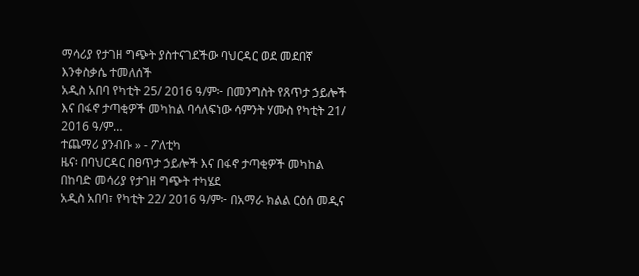ማሳሪያ የታገዘ ግጭት ያስተናገደችው ባህርዳር ወደ መደበኛ እንቀስቃሴ ተመለሰች
አዲስ አበባ የካቲት 25/ 2016 ዓ/ም፦ በመንግስት የጸጥታ ኃይሎች እና በፋኖ ታጣቂዎች መካከል ባሳለፍነው ሳምንት ሃሙስ የካቲት 21/ 2016 ዓ/ም…
ተጨማሪ ያንብቡ » - ፖለቲካ
ዜና፡ በባህርዳር በፀጥታ ኃይሎች እና በፋኖ ታጣቂዎች መካከል በከባድ መሳሪያ የታገዘ ግጭት ተካሄደ
አዲስ አበባ፣ የካቲት 22/ 2016 ዓ/ም፦ በአማራ ክልል ርዕሰ መዲና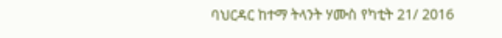ባህርዳር ከተማ ትላንት ሃሙስ የካቲት 21/ 2016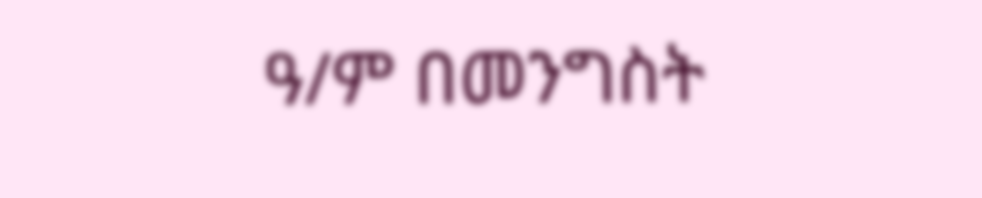ዓ/ም በመንግስት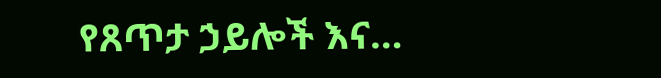የጸጥታ ኃይሎች እና…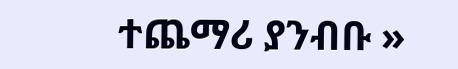ተጨማሪ ያንብቡ »